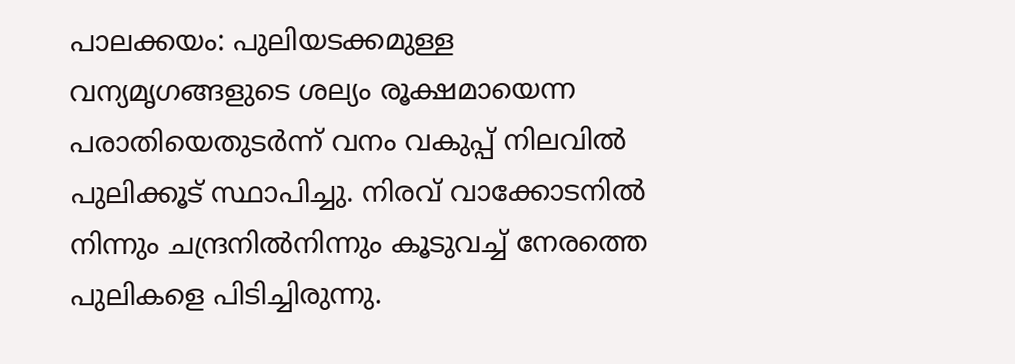പാലക്കയം: പുലിയടക്കമുള്ള വന്യമൃഗങ്ങളുടെ ശല്യം രൂക്ഷമായെന്ന പരാതിയെതുടർന്ന് വനം വകുപ്പ് നിലവിൽ പുലിക്കൂട് സ്ഥാപിച്ചു. നിരവ് വാക്കോടനിൽ നിന്നും ചന്ദ്രനിൽനിന്നും കൂടുവച്ച് നേരത്തെ പുലികളെ പിടിച്ചിരുന്നു.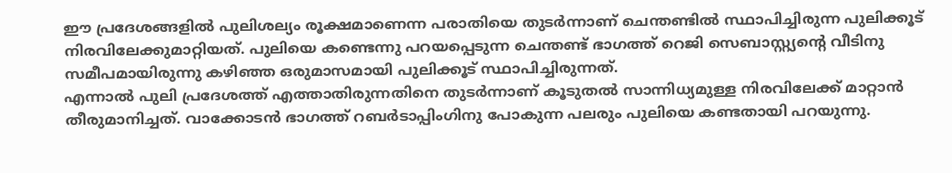ഈ പ്രദേശങ്ങളിൽ പുലിശല്യം രൂക്ഷമാണെന്ന പരാതിയെ തുടർന്നാണ് ചെന്തണ്ടിൽ സ്ഥാപിച്ചിരുന്ന പുലിക്കൂട് നിരവിലേക്കുമാറ്റിയത്. പുലിയെ കണ്ടെന്നു പറയപ്പെടുന്ന ചെന്തണ്ട് ഭാഗത്ത് റെജി സെബാസ്റ്റ്യന്റെ വീടിനു സമീപമായിരുന്നു കഴിഞ്ഞ ഒരുമാസമായി പുലിക്കൂട് സ്ഥാപിച്ചിരുന്നത്.
എന്നാൽ പുലി പ്രദേശത്ത് എത്താതിരുന്നതിനെ തുടർന്നാണ് കൂടുതൽ സാന്നിധ്യമുള്ള നിരവിലേക്ക് മാറ്റാൻ തീരുമാനിച്ചത്. വാക്കോടൻ ഭാഗത്ത് റബർടാപ്പിംഗിനു പോകുന്ന പലരും പുലിയെ കണ്ടതായി പറയുന്നു.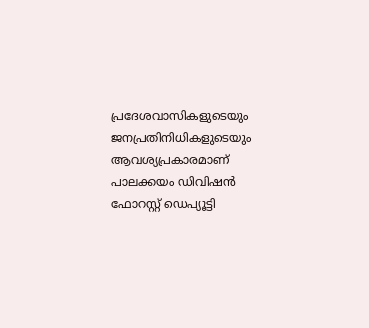പ്രദേശവാസികളുടെയും ജനപ്രതിനിധികളുടെയും ആവശ്യപ്രകാരമാണ് പാലക്കയം ഡിവിഷൻ ഫോറസ്റ്റ് ഡെപ്യൂട്ടി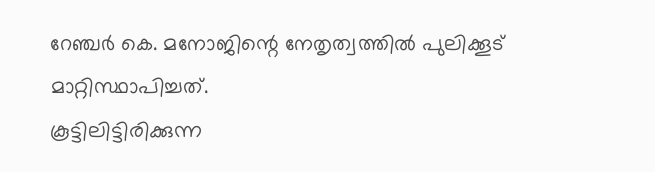റേഞ്ചർ കെ. മനോജിന്റെ നേതൃത്വത്തിൽ പുലിക്കൂട് മാറ്റിസ്ഥാപിച്ചത്.
കൂട്ടിലിട്ടിരിക്കുന്ന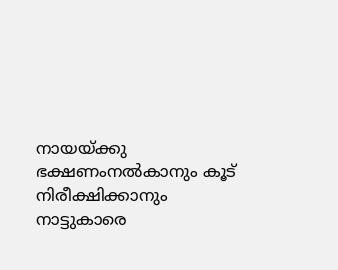നായയ്ക്കു ഭക്ഷണംനൽകാനും കൂട് നിരീക്ഷിക്കാനും നാട്ടുകാരെ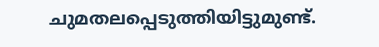ചുമതലപ്പെടുത്തിയിട്ടുമുണ്ട്.